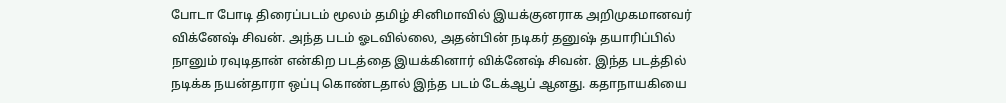போடா போடி திரைப்படம் மூலம் தமிழ் சினிமாவில் இயக்குனராக அறிமுகமானவர் விக்னேஷ் சிவன். அந்த படம் ஓடவில்லை, அதன்பின் நடிகர் தனுஷ் தயாரிப்பில் நானும் ரவுடிதான் என்கிற படத்தை இயக்கினார் விக்னேஷ் சிவன். இந்த படத்தில் நடிக்க நயன்தாரா ஒப்பு கொண்டதால் இந்த படம் டேக்ஆப் ஆனது. கதாநாயகியை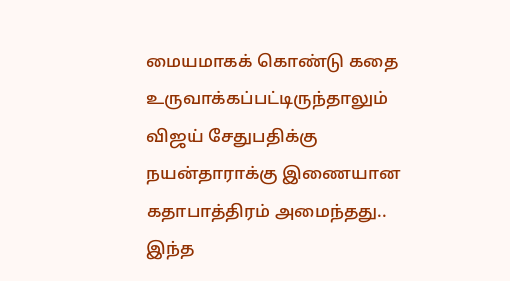மையமாகக் கொண்டு கதை உருவாக்கப்பட்டிருந்தாலும் விஜய் சேதுபதிக்கு நயன்தாராக்கு இணையான கதாபாத்திரம் அமைந்தது..
இந்த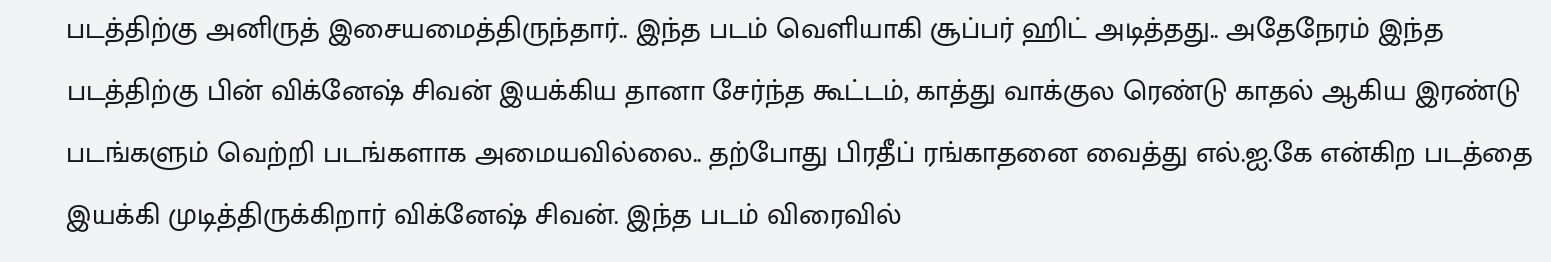படத்திற்கு அனிருத் இசையமைத்திருந்தார்.. இந்த படம் வெளியாகி சூப்பர் ஹிட் அடித்தது.. அதேநேரம் இந்த படத்திற்கு பின் விக்னேஷ் சிவன் இயக்கிய தானா சேர்ந்த கூட்டம், காத்து வாக்குல ரெண்டு காதல் ஆகிய இரண்டு படங்களும் வெற்றி படங்களாக அமையவில்லை.. தற்போது பிரதீப் ரங்காதனை வைத்து எல்.ஐ.கே என்கிற படத்தை இயக்கி முடித்திருக்கிறார் விக்னேஷ் சிவன். இந்த படம் விரைவில்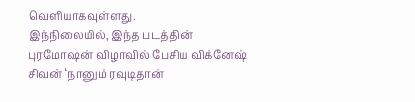வெளியாகவுள்ளது.
இந்நிலையில், இந்த படத்தின் புரமோஷன் விழாவில் பேசிய விக்னேஷ் சிவன் ‘நானும் ரவுடிதான்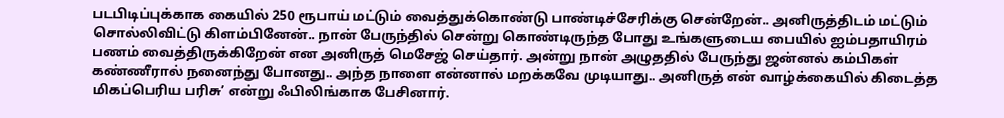படபிடிப்புக்காக கையில் 250 ரூபாய் மட்டும் வைத்துக்கொண்டு பாண்டிச்சேரிக்கு சென்றேன்.. அனிருத்திடம் மட்டும் சொல்லிவிட்டு கிளம்பினேன்.. நான் பேருந்தில் சென்று கொண்டிருந்த போது உங்களுடைய பையில் ஐம்பதாயிரம் பணம் வைத்திருக்கிறேன் என அனிருத் மெசேஜ் செய்தார். அன்று நான் அழுததில் பேருந்து ஜன்னல் கம்பிகள் கண்ணீரால் நனைந்து போனது.. அந்த நாளை என்னால் மறக்கவே முடியாது.. அனிருத் என் வாழ்க்கையில் கிடைத்த மிகப்பெரிய பரிசு’ என்று ஃபிலிங்காக பேசினார்.